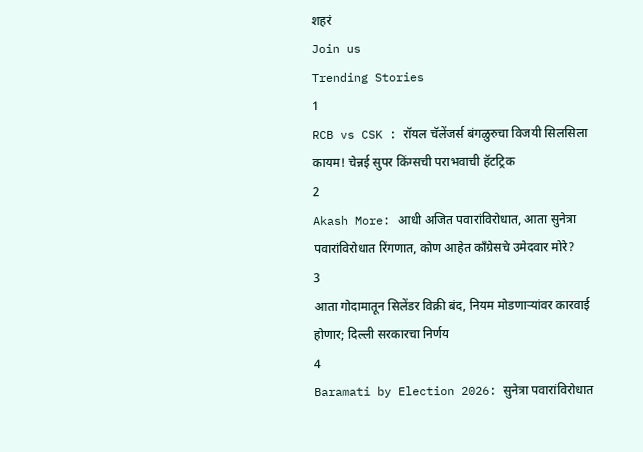शहरं
Join us
Trending Stories
1
RCB vs CSK : रॉयल चॅलेंजर्स बंगळुरुचा विजयी सिलसिला कायम! चेन्नई सुपर किंग्सची पराभवाची हॅटट्रिक
2
Akash More: आधी अजित पवारांविरोधात, आता सुनेत्रा पवारांविरोधात रिंगणात, कोण आहेत काँग्रेसचे उमेदवार मोरे?
3
आता गोदामातून सिलेंडर विक्री बंद, नियम मोडणाऱ्यांवर कारवाई होणार; दिल्ली सरकारचा निर्णय
4
Baramati by Election 2026: सुनेत्रा पवारांविरोधात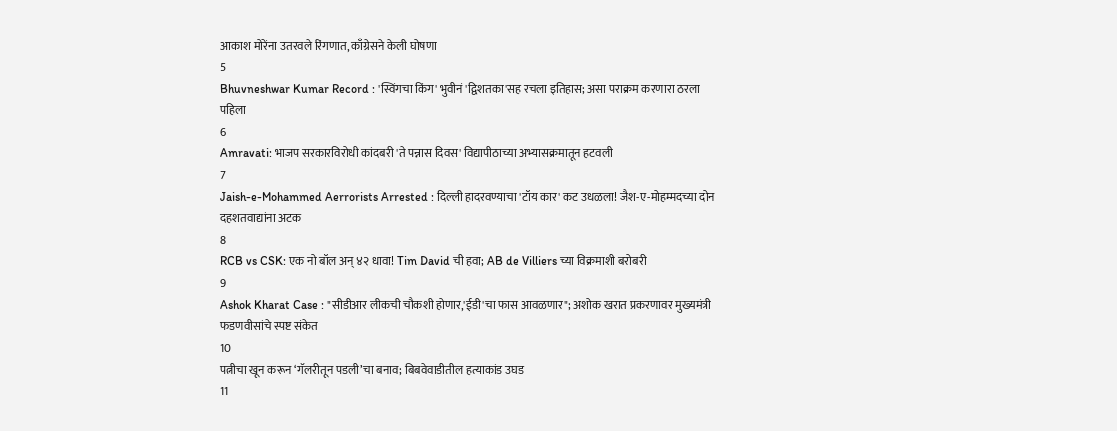आकाश मोरेंना उतरवले रिंगणात, काँग्रेसने केली घोषणा
5
Bhuvneshwar Kumar Record : 'स्विंगचा किंग' भुवीनं 'द्विशतका'सह रचला इतिहास; असा पराक्रम करणारा ठरला पहिला
6
Amravati: भाजप सरकारविरोधी कांदबरी 'ते पन्नास दिवस' विद्यापीठाच्या अभ्यासक्रमातून हटवली
7
Jaish-e-Mohammed Aerrorists Arrested : दिल्ली हादरवण्याचा 'टॉय कार' कट उधळला! जैश-ए-मोहम्मदच्या दोन दहशतवाद्यांना अटक
8
RCB vs CSK: एक नो बॉल अन् ४२ धावा! Tim David ची हवा; AB de Villiers च्या विक्रमाशी बरोबरी
9
Ashok Kharat Case : "सीडीआर लीकची चौकशी होणार,'ईडी'चा फास आवळणार"; अशोक खरात प्रकरणावर मुख्यमंत्री फडणवीसांचे स्पष्ट संकेत
10
पत्नीचा खून करून ‘गॅलरीतून पडली’चा बनाव; बिबवेवाडीतील हत्याकांड उघड
11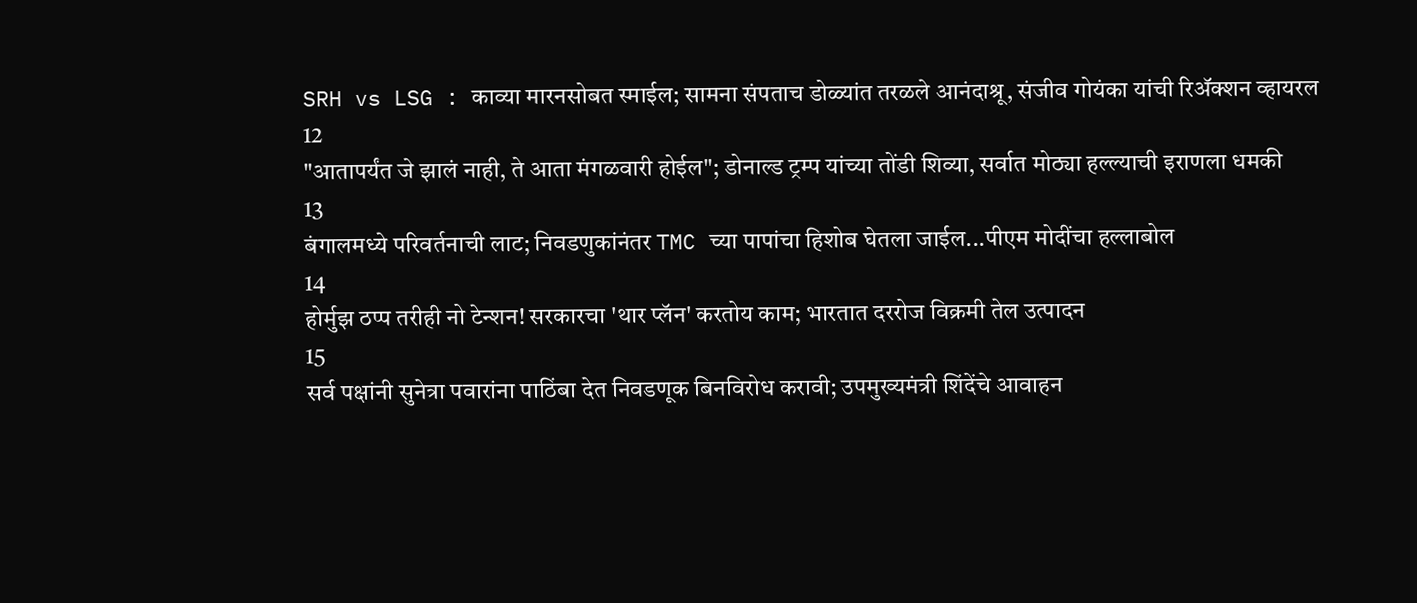SRH vs LSG : काव्या मारनसोबत स्माईल; सामना संपताच डोळ्यांत तरळले आनंदाश्रू, संजीव गोयंका यांची रिॲक्शन व्हायरल
12
"आतापर्यंत जे झालं नाही, ते आता मंगळवारी होईल"; डोनाल्ड ट्रम्प यांच्या तोंडी शिव्या, सर्वात मोठ्या हल्ल्याची इराणला धमकी
13
बंगालमध्ये परिवर्तनाची लाट; निवडणुकांनंतर TMC च्या पापांचा हिशोब घेतला जाईल...पीएम मोदींचा हल्लाबोल
14
होर्मुझ ठप्प तरीही नो टेन्शन! सरकारचा 'थार प्लॅन' करतोय काम; भारतात दररोज विक्रमी तेल उत्पादन
15
सर्व पक्षांनी सुनेत्रा पवारांना पाठिंबा देत निवडणूक बिनविरोध करावी; उपमुख्यमंत्री शिंदेंचे आवाहन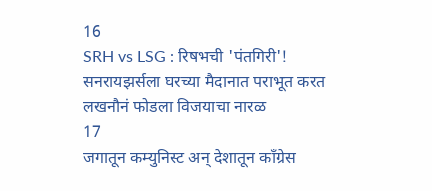16
SRH vs LSG : रिषभची 'पंतगिरी'! सनरायझर्सला घरच्या मैदानात पराभूत करत लखनौनं फोडला विजयाचा नारळ
17
जगातून कम्युनिस्ट अन् देशातून काँग्रेस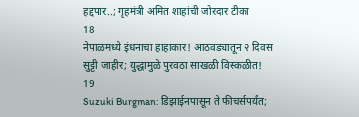हद्दपार..; गृहमंत्री अमित शाहांची जोरदार टीका
18
नेपाळमध्ये इंधनाचा हाहाकार! आठवड्यातून २ दिवस सुट्टी जाहीर; युद्धामुळे पुरवठा साखळी विस्कळीत!
19
Suzuki Burgman: डिझाईनपासून ते फीचर्सपर्यंत;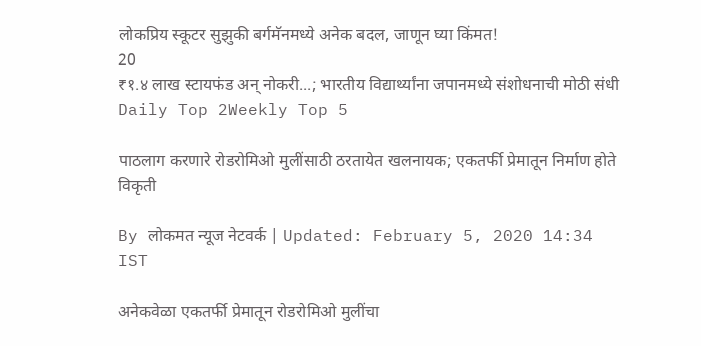लोकप्रिय स्कूटर सुझुकी बर्गमॅनमध्ये अनेक बदल, जाणून घ्या किंमत!
20
₹१.४ लाख स्टायफंड अन् नोकरी...; भारतीय विद्यार्थ्यांना जपानमध्ये संशोधनाची मोठी संधी
Daily Top 2Weekly Top 5

पाठलाग करणारे रोडरोमिओ मुलींसाठी ठरतायेत खलनायक; एकतर्फी प्रेमातून निर्माण होते विकृती

By लोकमत न्यूज नेटवर्क | Updated: February 5, 2020 14:34 IST

अनेकवेळा एकतर्फी प्रेमातून रोडरोमिओ मुलींचा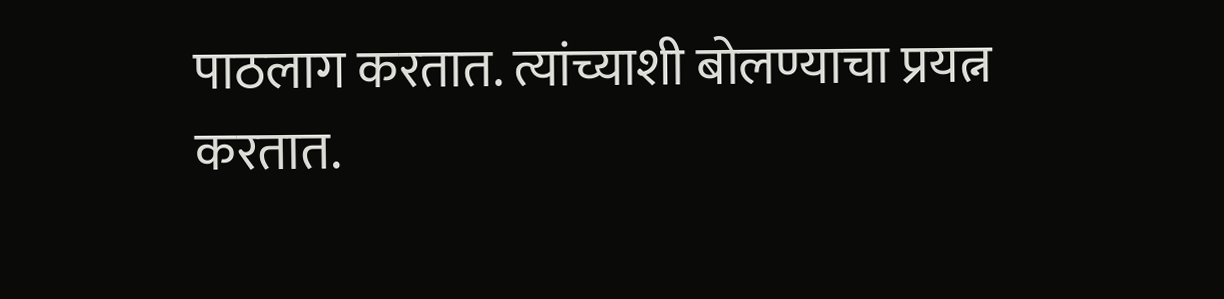पाठलाग करतात. त्यांच्याशी बोलण्याचा प्रयत्न करतात.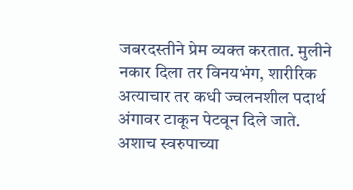जबरदस्तीने प्रेम व्यक्त करतात. मुलीने नकार दिला तर विनयभंग, शारीरिक अत्याचार तर कधी ज्वलनशील पदार्थ अंगावर टाकून पेटवून दिले जाते. अशाच स्वरुपाच्या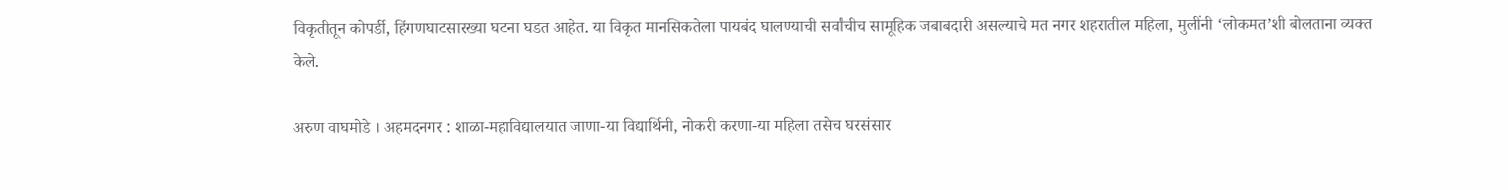विकृतीतून कोपर्डी, हिंगणघाटसारख्या घटना घडत आहेत. या विकृत मानसिकतेला पायबंद घालण्याची सर्वांचीच सामूहिक जबाबदारी असल्याचे मत नगर शहरातील महिला, मुलींनी ‘लोकमत’शी बोलताना व्यक्त केले.

अरुण वाघमोडे । अहमदनगर : शाळा-महाविद्यालयात जाणा-या विद्यार्थिनी, नोकरी करणा-या महिला तसेच घरसंसार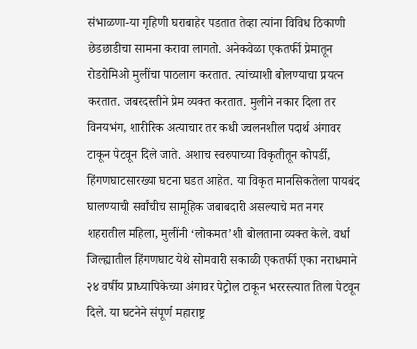संभाळणा-या गृहिणी घराबाहेर पडतात तेव्हा त्यांना विविध ठिकाणी छेडछाडीचा सामना करावा लागतो. अनेकवेळा एकतर्फी प्रेमातून रोडरोमिओ मुलींचा पाठलाग करतात. त्यांच्याशी बोलण्याचा प्रयत्न करतात. जबरदस्तीने प्रेम व्यक्त करतात. मुलीने नकार दिला तर विनयभंग, शारीरिक अत्याचार तर कधी ज्वलनशील पदार्थ अंगावर टाकून पेटवून दिले जाते. अशाच स्वरुपाच्या विकृतीतून कोपर्डी, हिंगणघाटसारख्या घटना घडत आहेत. या विकृत मानसिकतेला पायबंद घालण्याची सर्वांचीच सामूहिक जबाबदारी असल्याचे मत नगर शहरातील महिला, मुलींनी ‘लोकमत’शी बोलताना व्यक्त केले. वर्धा जिल्ह्यातील हिंगणघाट येथे सोमवारी सकाळी एकतर्फी एका नराधमाने २४ वर्षीय प्राध्यापिकेच्या अंगावर पेट्रोल टाकून भररस्त्यात तिला पेटवून दिले. या घटनेने संपूर्ण महाराष्ट्र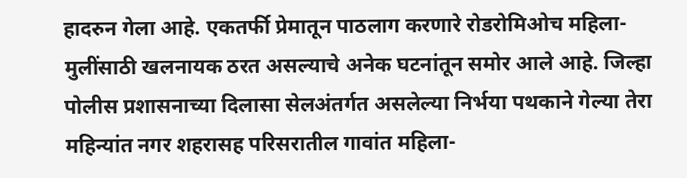हादरुन गेला आहे. एकतर्फी प्रेमातून पाठलाग करणारे रोडरोमिओच महिला-मुलींसाठी खलनायक ठरत असल्याचे अनेक घटनांतून समोर आले आहे. जिल्हा पोलीस प्रशासनाच्या दिलासा सेलअंतर्गत असलेल्या निर्भया पथकाने गेल्या तेरा महिन्यांत नगर शहरासह परिसरातील गावांत महिला-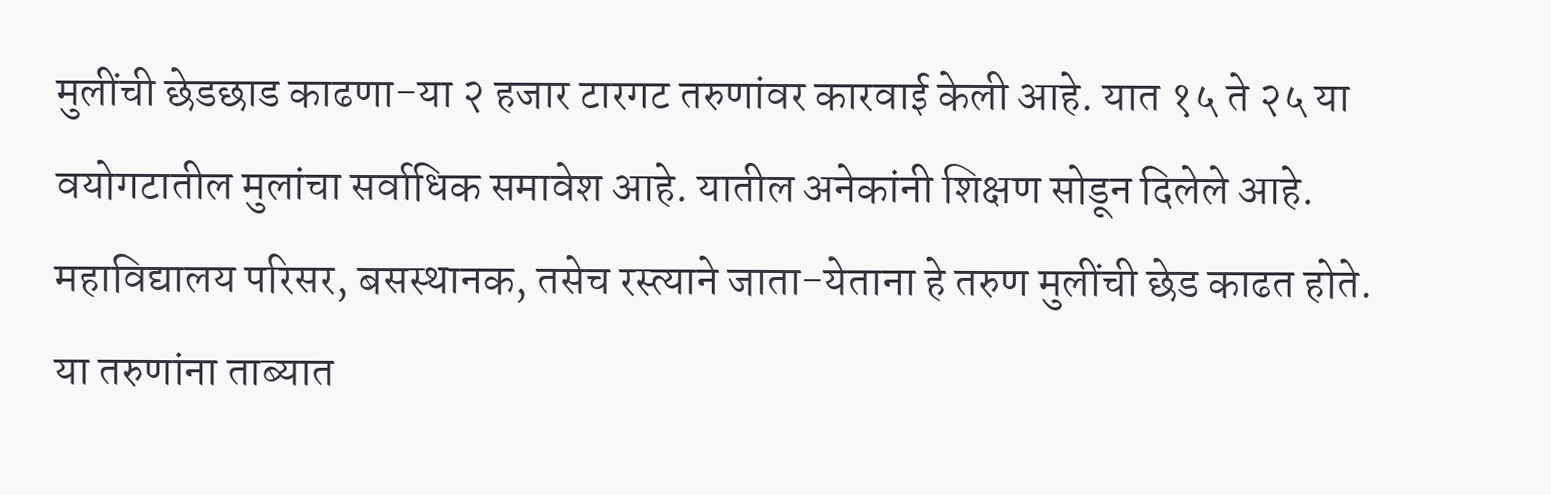मुलींची छेडछाड काढणा-या २ हजार टारगट तरुणांवर कारवाई केली आहे. यात १५ ते २५ या वयोगटातील मुलांचा सर्वाधिक समावेश आहे. यातील अनेकांनी शिक्षण सोडून दिलेले आहे. महाविद्यालय परिसर, बसस्थानक, तसेच रस्त्याने जाता-येताना हे तरुण मुलींची छेड काढत होते. या तरुणांना ताब्यात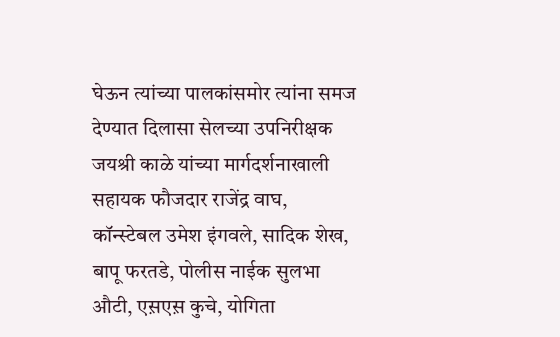घेऊन त्यांच्या पालकांसमोर त्यांना समज देण्यात दिलासा सेलच्या उपनिरीक्षक जयश्री काळे यांच्या मार्गदर्शनाखाली सहायक फौजदार राजेंद्र वाघ, कॉन्स्टेबल उमेश इंगवले, सादिक शेख, बापू फरतडे, पोलीस नाईक सुलभा औटी, एस़एस़ कुचे, योगिता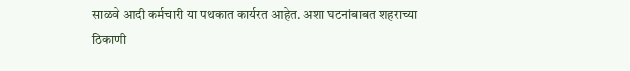साळवे आदी कर्मचारी या पथकात कार्यरत आहेत. अशा घटनांबाबत शहराच्या ठिकाणी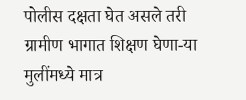पोलीस दक्षता घेत असले तरी ग्रामीण भागात शिक्षण घेणा-या मुलींमध्ये मात्र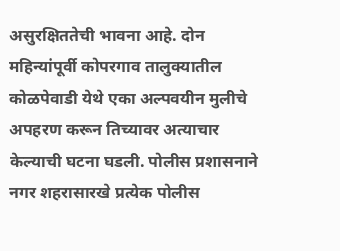असुरक्षिततेची भावना आहे. दोन महिन्यांपूर्वी कोपरगाव तालुक्यातील कोळपेवाडी येथे एका अल्पवयीन मुलीचे अपहरण करून तिच्यावर अत्याचार केल्याची घटना घडली. पोलीस प्रशासनाने नगर शहरासारखे प्रत्येक पोलीस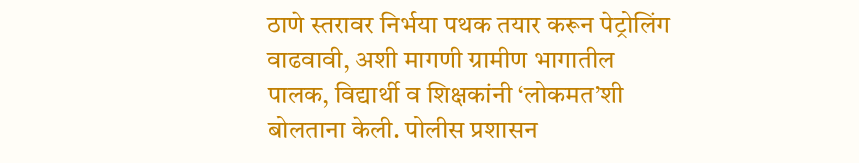ठाणे स्तरावर निर्भया पथक तयार करून पेट्रोलिंग वाढवावी, अशी मागणी ग्रामीण भागातील पालक, विद्यार्थी व शिक्षकांनी ‘लोकमत’शी बोलताना केली. पोलीस प्रशासन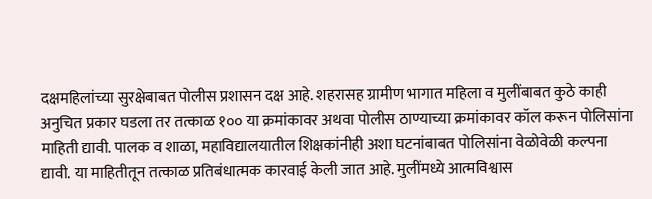दक्षमहिलांच्या सुरक्षेबाबत पोलीस प्रशासन दक्ष आहे. शहरासह ग्रामीण भागात महिला व मुलींबाबत कुठे काही अनुचित प्रकार घडला तर तत्काळ १०० या क्रमांकावर अथवा पोलीस ठाण्याच्या क्रमांकावर कॉल करून पोलिसांना माहिती द्यावी. पालक व शाळा, महाविद्यालयातील शिक्षकांनीही अशा घटनांबाबत पोलिसांना वेळोवेळी कल्पना द्यावी. या माहितीतून तत्काळ प्रतिबंधात्मक कारवाई केली जात आहे. मुलींमध्ये आत्मविश्वास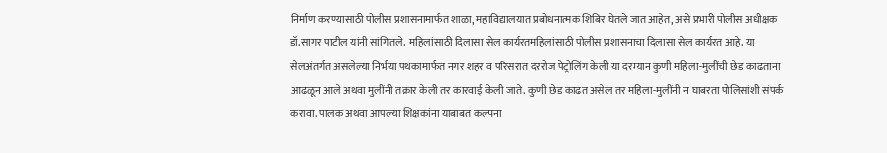निर्माण करण्यासाठी पोलीस प्रशासनामार्फत शाळा, महाविद्यालयात प्रबोधनात्मक शिबिर घेतले जात आहेत, असे प्रभारी पोलीस अधीक्षक डॉ.सागर पाटील यांनी सांगितले.  महिलांसाठी दिलासा सेल कार्यरतमहिलांसाठी पोलीस प्रशासनाचा दिलासा सेल कार्यरत आहे. या सेलअंतर्गत असलेल्या निर्भया पथकामार्फत नगर शहर व परिसरात दररोज पेट्रोलिंग केली या दरम्यान कुणी महिला-मुलींची छेड काढताना आढळून आले अथवा मुलींनी तक्रार केली तर कारवाई केली जाते. कुणी छेड काढत असेल तर महिला-मुलींनी न घाबरता पोलिसांशी संपर्क करावा. पालक अथवा आपल्या शिक्षकांना याबाबत कल्पना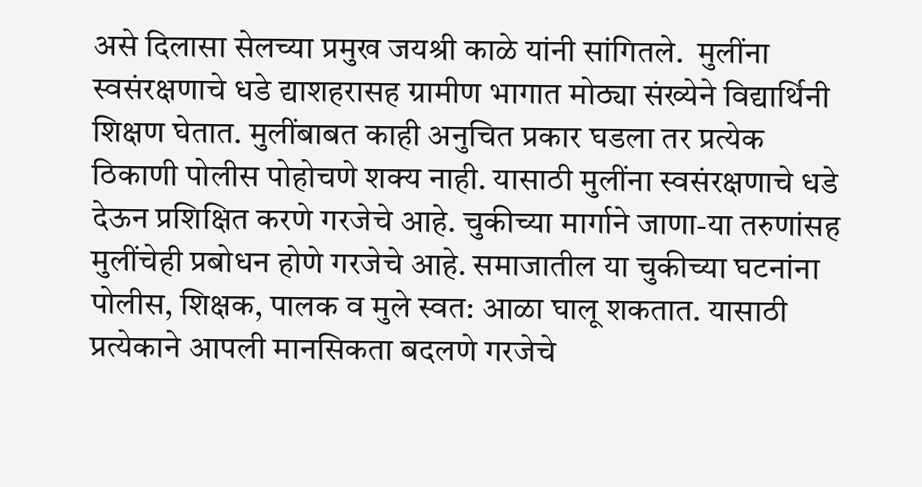असे दिलासा सेलच्या प्रमुख जयश्री काळे यांनी सांगितले.  मुलींना स्वसंरक्षणाचे धडे द्याशहरासह ग्रामीण भागात मोठ्या संख्येने विद्यार्थिनी शिक्षण घेतात. मुलींबाबत काही अनुचित प्रकार घडला तर प्रत्येक ठिकाणी पोलीस पोहोचणे शक्य नाही. यासाठी मुलींना स्वसंरक्षणाचे धडे देऊन प्रशिक्षित करणे गरजेचे आहे. चुकीच्या मार्गाने जाणा-या तरुणांसह मुलींचेही प्रबोधन होणे गरजेचे आहे. समाजातील या चुकीच्या घटनांना पोलीस, शिक्षक, पालक व मुले स्वत: आळा घालू शकतात. यासाठी प्रत्येकाने आपली मानसिकता बदलणे गरजेचे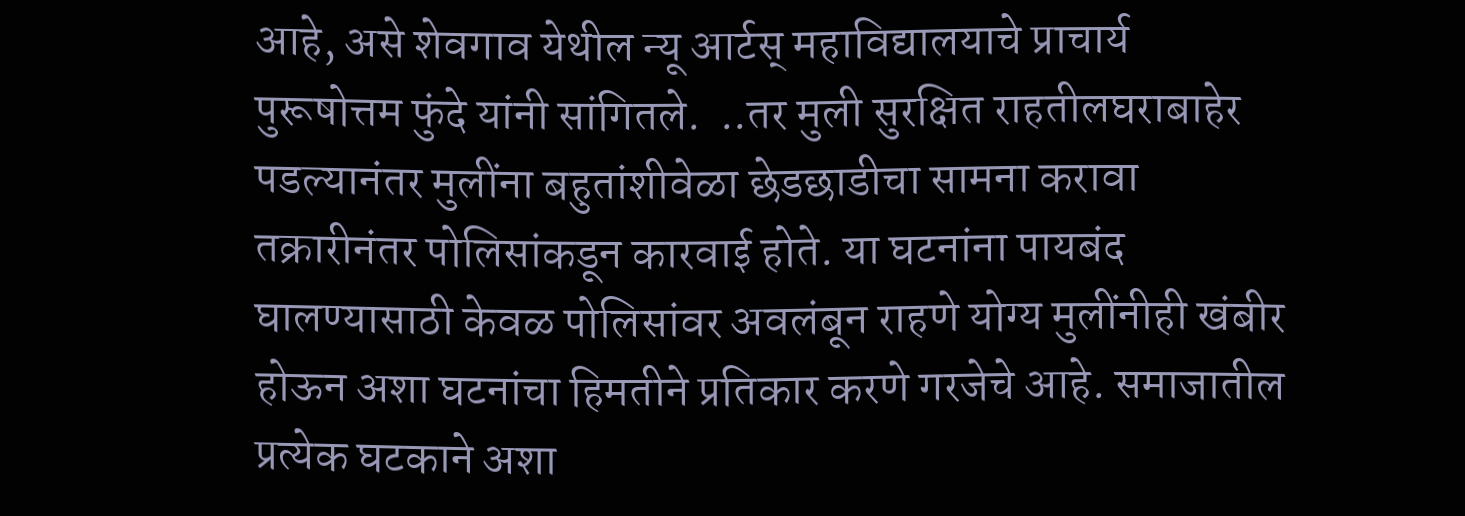आहे, असे शेवगाव येथील न्यू आर्टस् महाविद्यालयाचे प्राचार्य पुरूषोत्तम फुंदे यांनी सांगितले.  ..तर मुली सुरक्षित राहतीलघराबाहेर पडल्यानंतर मुलींना बहुतांशीवेळा छेडछाडीचा सामना करावा तक्रारीनंतर पोलिसांकडून कारवाई होते. या घटनांना पायबंद घालण्यासाठी केवळ पोलिसांवर अवलंबून राहणे योग्य मुलींनीही खंबीर होऊन अशा घटनांचा हिमतीने प्रतिकार करणे गरजेचे आहे. समाजातील प्रत्येक घटकाने अशा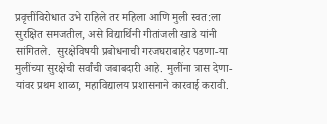प्रवृत्तींविरोधात उभे राहिले तर महिला आणि मुली स्वत:ला सुरक्षित समजतील, असे विद्यार्थिनी गीतांजली खाडे यांनी सांगितले.  सुरक्षेविषयी प्रबोधनाची गरजघराबाहेर पडणा-या मुलींच्या सुरक्षेची सर्वांची जबाबदारी आहे. मुलींना त्रास देणा-यांवर प्रथम शाळा, महाविद्यालय प्रशासनाने कारवाई करावी.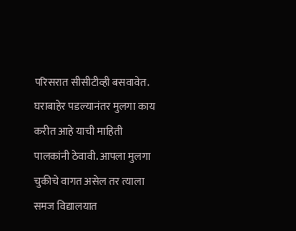परिसरात सीसीटीव्ही बसवावेत. घराबाहेर पडल्यानंतर मुलगा काय करीत आहे याची माहिती पालकांनी ठेवावी. आपला मुलगा चुकीचे वागत असेल तर त्याला समज विद्यालयात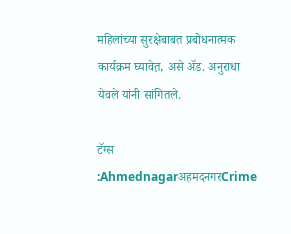महिलांच्या सुरक्षेबाबत प्रबोधनात्मक कार्यक्रम घ्यावेत़, असे अ‍ॅड. अनुराधा येवले यांनी सांगितले.

टॅग्स :AhmednagarअहमदनगरCrime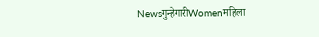Newsगुन्हेगारीWomenमहिला